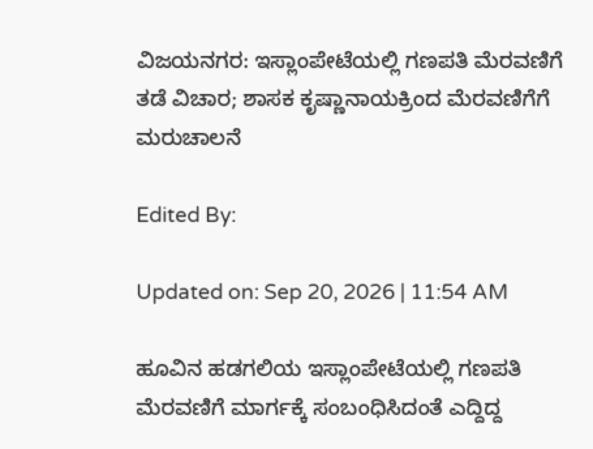ವಿಜಯನಗರ: ಇಸ್ಲಾಂಪೇಟೆಯಲ್ಲಿ ಗಣಪತಿ ಮೆರವಣಿಗೆ ತಡೆ ವಿಚಾರ; ಶಾಸಕ ಕೃಷ್ಣಾನಾಯಕ್ರಿಂದ ಮೆರವಣಿಗೆಗೆ ಮರುಚಾಲನೆ

Edited By:

Updated on: Sep 20, 2026 | 11:54 AM

ಹೂವಿನ ಹಡಗಲಿಯ ಇಸ್ಲಾಂಪೇಟೆಯಲ್ಲಿ ಗಣಪತಿ ಮೆರವಣಿಗೆ ಮಾರ್ಗಕ್ಕೆ ಸಂಬಂಧಿಸಿದಂತೆ ಎದ್ದಿದ್ದ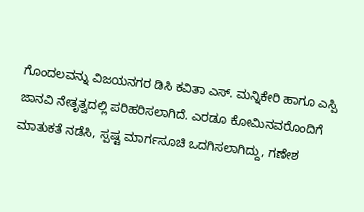ಗೊಂದಲವನ್ನು ವಿಜಯನಗರ ಡಿಸಿ ಕವಿತಾ ಎಸ್. ಮನ್ನಿಕೇರಿ ಹಾಗೂ ಎಸ್ಪಿ ಜಾನವಿ ನೇತೃತ್ವದಲ್ಲಿ ಪರಿಹರಿಸಲಾಗಿದೆ. ಎರಡೂ ಕೋಮಿನವರೊಂದಿಗೆ ಮಾತುಕತೆ ನಡೆಸಿ, ಸ್ಪಷ್ಟ ಮಾರ್ಗಸೂಚಿ ಒದಗಿಸಲಾಗಿದ್ದು, ಗಣೇಶ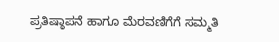ಪ್ರತಿಷ್ಠಾಪನೆ ಹಾಗೂ ಮೆರವಣಿಗೆಗೆ ಸಮ್ಮತಿ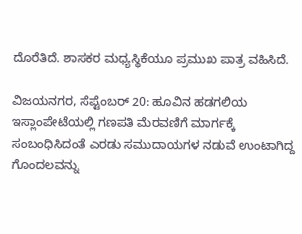ದೊರೆತಿದೆ. ಶಾಸಕರ ಮಧ್ಯಸ್ಥಿಕೆಯೂ ಪ್ರಮುಖ ಪಾತ್ರ ವಹಿಸಿದೆ.

ವಿಜಯನಗರ, ಸೆಪ್ಟೆಂಬರ್ 20: ಹೂವಿನ ಹಡಗಲಿಯ ಇಸ್ಲಾಂಪೇಟೆಯಲ್ಲಿ ಗಣಪತಿ ಮೆರವಣಿಗೆ ಮಾರ್ಗಕ್ಕೆ ಸಂಬಂಧಿಸಿದಂತೆ ಎರಡು ಸಮುದಾಯಗಳ ನಡುವೆ ಉಂಟಾಗಿದ್ದ ಗೊಂದಲವನ್ನು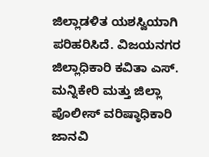ಜಿಲ್ಲಾಡಳಿತ ಯಶಸ್ವಿಯಾಗಿ ಪರಿಹರಿಸಿದೆ. ವಿಜಯನಗರ ಜಿಲ್ಲಾಧಿಕಾರಿ ಕವಿತಾ ಎಸ್. ಮನ್ನಿಕೇರಿ ಮತ್ತು ಜಿಲ್ಲಾ ಪೊಲೀಸ್ ವರಿಷ್ಠಾಧಿಕಾರಿ ಜಾನವಿ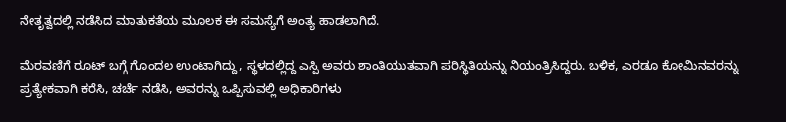ನೇತೃತ್ವದಲ್ಲಿ ನಡೆಸಿದ ಮಾತುಕತೆಯ ಮೂಲಕ ಈ ಸಮಸ್ಯೆಗೆ ಅಂತ್ಯ ಹಾಡಲಾಗಿದೆ.

ಮೆರವಣಿಗೆ ರೂಟ್‌ ಬಗ್ಗೆ ಗೊಂದಲ ಉಂಟಾಗಿದ್ದು, ಸ್ಥಳದಲ್ಲಿದ್ದ ಎಸ್ಪಿ ಅವರು ಶಾಂತಿಯುತವಾಗಿ ಪರಿಸ್ಥಿತಿಯನ್ನು ನಿಯಂತ್ರಿಸಿದ್ದರು. ಬಳಿಕ, ಎರಡೂ ಕೋಮಿನವರನ್ನು ಪ್ರತ್ಯೇಕವಾಗಿ ಕರೆಸಿ, ಚರ್ಚೆ ನಡೆಸಿ, ಅವರನ್ನು ಒಪ್ಪಿಸುವಲ್ಲಿ ಅಧಿಕಾರಿಗಳು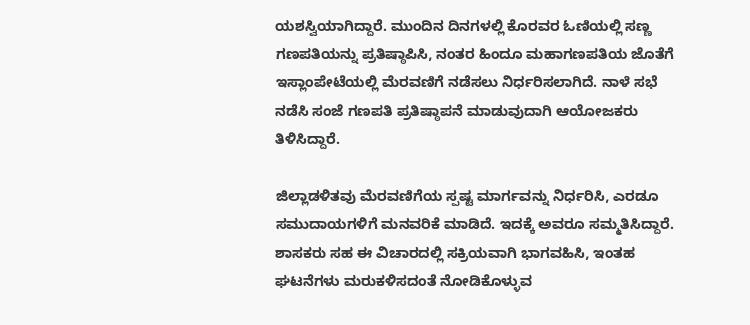ಯಶಸ್ವಿಯಾಗಿದ್ದಾರೆ. ಮುಂದಿನ ದಿನಗಳಲ್ಲಿ ಕೊರವರ ಓಣಿಯಲ್ಲಿ ಸಣ್ಣ ಗಣಪತಿಯನ್ನು ಪ್ರತಿಷ್ಠಾಪಿಸಿ, ನಂತರ ಹಿಂದೂ ಮಹಾಗಣಪತಿಯ ಜೊತೆಗೆ ಇಸ್ಲಾಂಪೇಟೆಯಲ್ಲಿ ಮೆರವಣಿಗೆ ನಡೆಸಲು ನಿರ್ಧರಿಸಲಾಗಿದೆ. ನಾಳೆ ಸಭೆ ನಡೆಸಿ ಸಂಜೆ ಗಣಪತಿ ಪ್ರತಿಷ್ಠಾಪನೆ ಮಾಡುವುದಾಗಿ ಆಯೋಜಕರು ತಿಳಿಸಿದ್ದಾರೆ.

ಜಿಲ್ಲಾಡಳಿತವು ಮೆರವಣಿಗೆಯ ಸ್ಪಷ್ಟ ಮಾರ್ಗವನ್ನು ನಿರ್ಧರಿಸಿ, ಎರಡೂ ಸಮುದಾಯಗಳಿಗೆ ಮನವರಿಕೆ ಮಾಡಿದೆ. ಇದಕ್ಕೆ ಅವರೂ ಸಮ್ಮತಿಸಿದ್ದಾರೆ. ಶಾಸಕರು ಸಹ ಈ ವಿಚಾರದಲ್ಲಿ ಸಕ್ರಿಯವಾಗಿ ಭಾಗವಹಿಸಿ, ಇಂತಹ ಘಟನೆಗಳು ಮರುಕಳಿಸದಂತೆ ನೋಡಿಕೊಳ್ಳುವ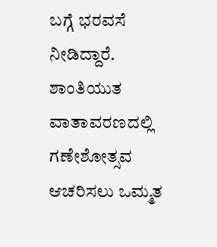ಬಗ್ಗೆ ಭರವಸೆ ನೀಡಿದ್ದಾರೆ. ಶಾಂತಿಯುತ ವಾತಾವರಣದಲ್ಲಿ ಗಣೇಶೋತ್ಸವ ಆಚರಿಸಲು ಒಮ್ಮತ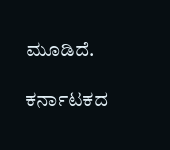ಮೂಡಿದೆ.

ಕರ್ನಾಟಕದ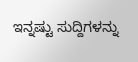ಇನ್ನಷ್ಟು ಸುದ್ದಿಗಳನ್ನು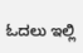ಓದಲು ಇಲ್ಲಿ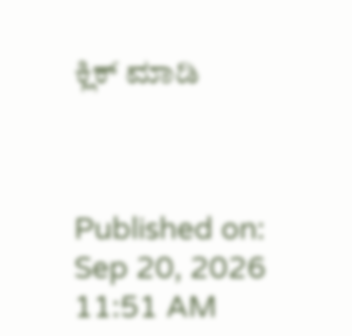ಕ್ಲಿಕ್ ಮಾಡಿ



Published on: Sep 20, 2026 11:51 AM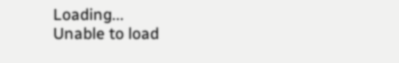Loading...
Unable to load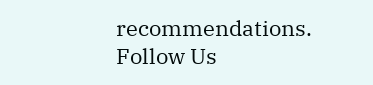recommendations.
Follow Us